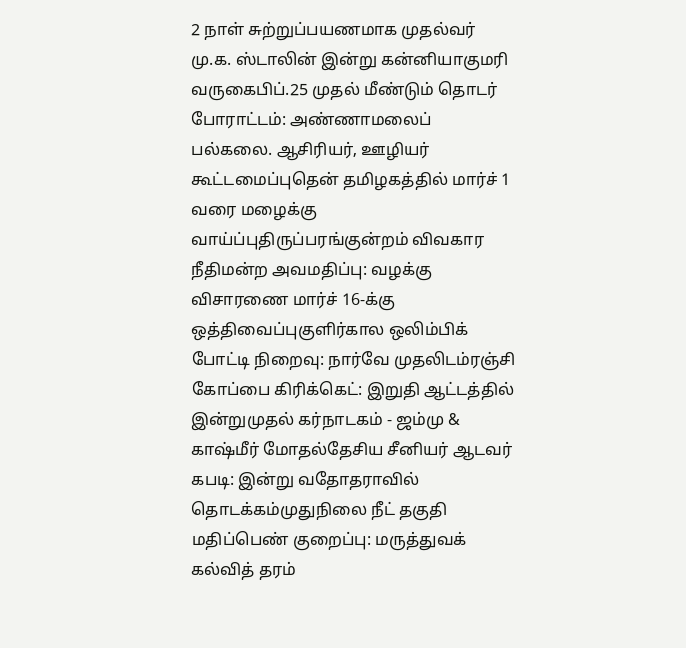2 நாள் சுற்றுப்பயணமாக முதல்வர் மு.க. ஸ்டாலின் இன்று கன்னியாகுமரி வருகைபிப்.25 முதல் மீண்டும் தொடர் போராட்டம்: அண்ணாமலைப் பல்கலை. ஆசிரியர், ஊழியர் கூட்டமைப்புதென் தமிழகத்தில் மார்ச் 1 வரை மழைக்கு வாய்ப்புதிருப்பரங்குன்றம் விவகார நீதிமன்ற அவமதிப்பு: வழக்கு விசாரணை மார்ச் 16-க்கு ஒத்திவைப்புகுளிர்கால ஒலிம்பிக் போட்டி நிறைவு: நார்வே முதலிடம்ரஞ்சி கோப்பை கிரிக்கெட்: இறுதி ஆட்டத்தில் இன்றுமுதல் கர்நாடகம் - ஜம்மு & காஷ்மீர் மோதல்தேசிய சீனியர் ஆடவர் கபடி: இன்று வதோதராவில் தொடக்கம்முதுநிலை நீட் தகுதி மதிப்பெண் குறைப்பு: மருத்துவக் கல்வித் தரம்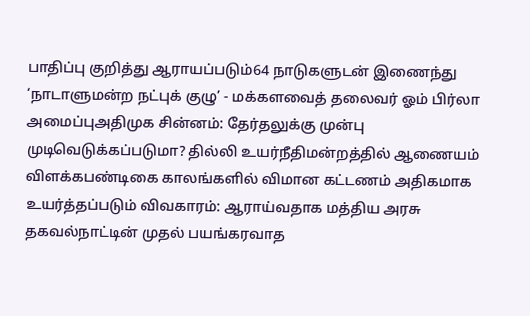பாதிப்பு குறித்து ஆராயப்படும்64 நாடுகளுடன் இணைந்து ‘நாடாளுமன்ற நட்புக் குழு’ - மக்களவைத் தலைவர் ஓம் பிர்லா அமைப்புஅதிமுக சின்னம்: தேர்தலுக்கு முன்பு முடிவெடுக்கப்படுமா? தில்லி உயர்நீதிமன்றத்தில் ஆணையம் விளக்கபண்டிகை காலங்களில் விமான கட்டணம் அதிகமாக உயர்த்தப்படும் விவகாரம்: ஆராய்வதாக மத்திய அரசு தகவல்நாட்டின் முதல் பயங்கரவாத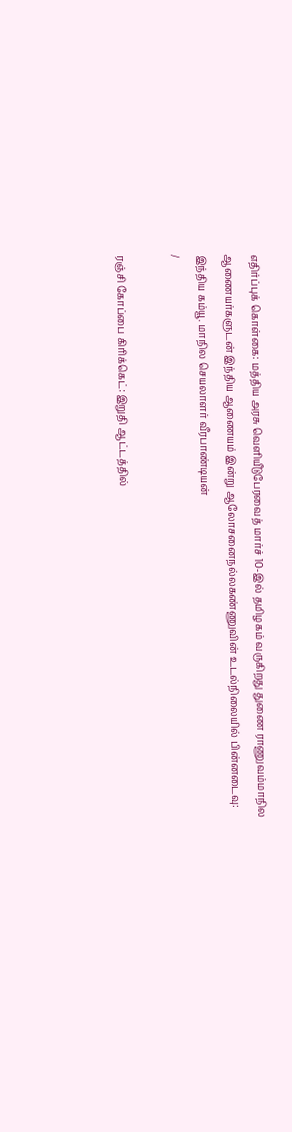எதிர்ப்புக் கொள்கை: மத்திய அரசு வெளியீடுபேரவைத் மார்ச் 10-இல் தமிழகம் வருகிறது துணை ராணுவம்மாநில ஆணையர்களுடன் இந்திய ஆணையம் இன்று ஆலோசனைநல்லகண்ணுவின் உடல்நிலையில் பின்னடைவு: இந்திய கம்யூ. மாநில செயலாளர் வீரபாண்டியன்
/

ரஞ்சி கோப்பை கிரிக்கெட்: இறுதி ஆட்டத்தில்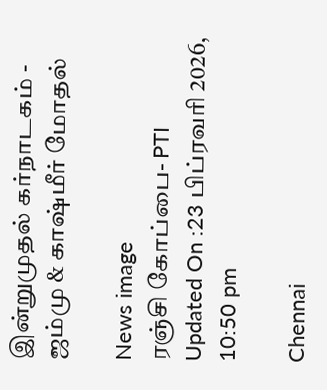இன்றுமுதல் கர்நாடகம் - ஜம்மு & காஷ்மீர் மோதல்

News image
ரஞ்சி கோப்பை- PTI
Updated On :23 பிப்ரவரி 2026, 10:50 pm

Chennai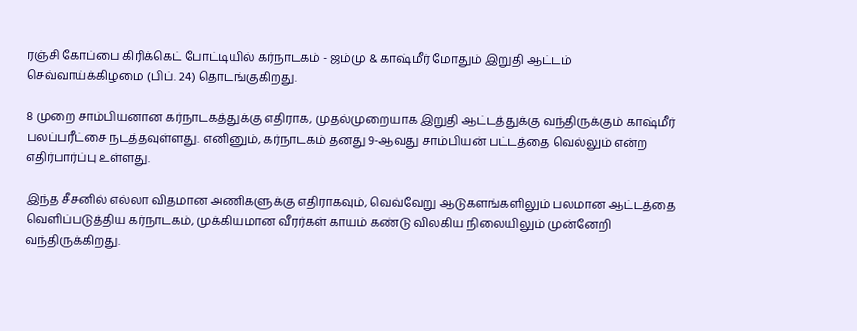ரஞ்சி கோப்பை கிரிக்கெட் போட்டியில் கர்நாடகம் - ஜம்மு & காஷ்மீர் மோதும் இறுதி ஆட்டம் செவ்வாய்க்கிழமை (பிப். 24) தொடங்குகிறது.

8 முறை சாம்பியனான கர்நாடகத்துக்கு எதிராக, முதல்முறையாக இறுதி ஆட்டத்துக்கு வந்திருக்கும் காஷ்மீர் பலப்பரீட்சை நடத்தவுள்ளது. எனினும், கர்நாடகம் தனது 9-ஆவது சாம்பியன் பட்டத்தை வெல்லும் என்ற எதிர்பார்ப்பு உள்ளது.

இந்த சீசனில் எல்லா விதமான அணிகளுக்கு எதிராகவும், வெவ்வேறு ஆடுகளங்களிலும் பலமான ஆட்டத்தை வெளிப்படுத்திய கர்நாடகம், முக்கியமான வீரர்கள் காயம் கண்டு விலகிய நிலையிலும் முன்னேறி வந்திருக்கிறது.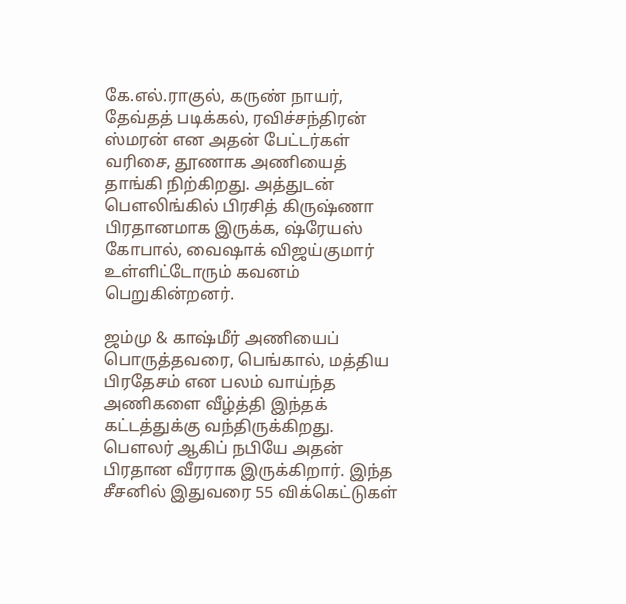கே.எல்.ராகுல், கருண் நாயர், தேவ்தத் படிக்கல், ரவிச்சந்திரன் ஸ்மரன் என அதன் பேட்டர்கள் வரிசை, தூணாக அணியைத் தாங்கி நிற்கிறது. அத்துடன் பௌலிங்கில் பிரசித் கிருஷ்ணா பிரதானமாக இருக்க, ஷ்ரேயஸ் கோபால், வைஷாக் விஜய்குமார் உள்ளிட்டோரும் கவனம் பெறுகின்றனர்.

ஜம்மு & காஷ்மீர் அணியைப் பொருத்தவரை, பெங்கால், மத்திய பிரதேசம் என பலம் வாய்ந்த அணிகளை வீழ்த்தி இந்தக் கட்டத்துக்கு வந்திருக்கிறது. பௌலர் ஆகிப் நபியே அதன் பிரதான வீரராக இருக்கிறார். இந்த சீசனில் இதுவரை 55 விக்கெட்டுகள்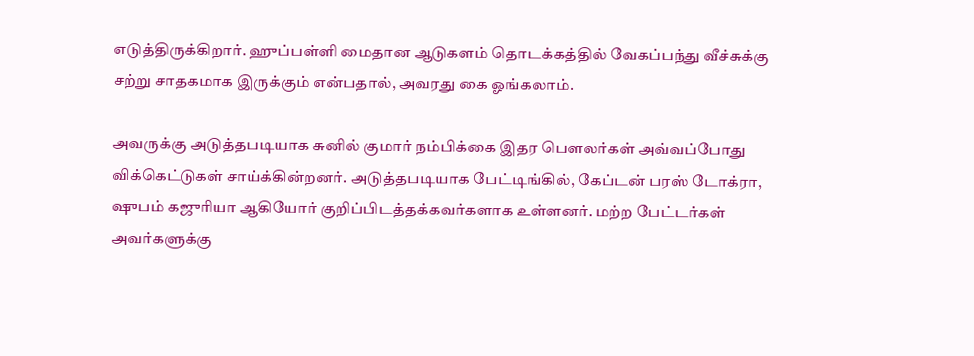எடுத்திருக்கிறார். ஹுப்பள்ளி மைதான ஆடுகளம் தொடக்கத்தில் வேகப்பந்து வீச்சுக்கு சற்று சாதகமாக இருக்கும் என்பதால், அவரது கை ஓங்கலாம்.

அவருக்கு அடுத்தபடியாக சுனில் குமார் நம்பிக்கை இதர பௌலர்கள் அவ்வப்போது விக்கெட்டுகள் சாய்க்கின்றனர். அடுத்தபடியாக பேட்டிங்கில், கேப்டன் பரஸ் டோக்ரா, ஷுபம் கஜுரியா ஆகியோர் குறிப்பிடத்தக்கவர்களாக உள்ளனர். மற்ற பேட்டர்கள் அவர்களுக்கு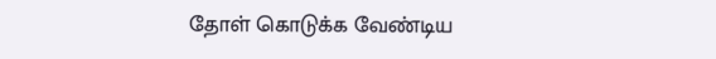தோள் கொடுக்க வேண்டிய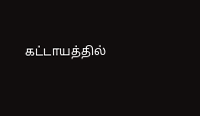கட்டாயத்தில்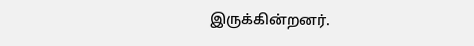இருக்கின்றனர்.